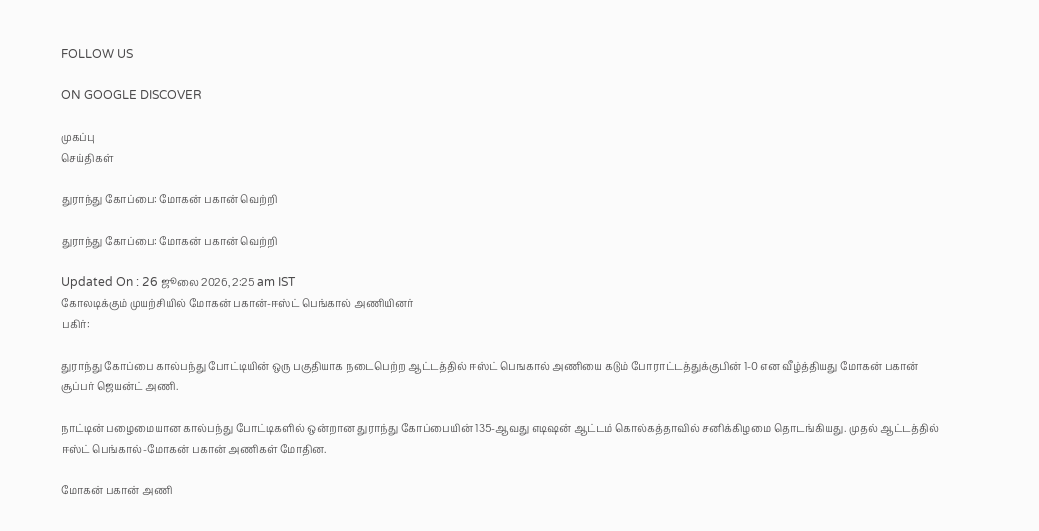FOLLOW US

ON GOOGLE DISCOVER

முகப்பு
செய்திகள்

துராந்து கோப்பை: மோகன் பகான் வெற்றி

துராந்து கோப்பை: மோகன் பகான் வெற்றி

Updated On : 26 ஜூலை 2026, 2:25 am IST
கோலடிக்கும் முயற்சியில் மோகன் பகான்-ஈஸ்ட் பெங்கால் அணியினர்
பகிர்:

துராந்து கோப்பை கால்பந்து போட்டியின் ஒரு பகுதியாக நடைபெற்ற ஆட்டத்தில் ஈஸ்ட் பெஙகால் அணியை கடும் போராட்டத்துக்குபின் 1-0 என வீழ்த்தியது மோகன் பகான் சூப்பர் ஜெயன்ட் அணி.

நாட்டின் பழைமையான கால்பந்து போட்டிகளில் ஒன்றான துராந்து கோப்பையின் 135-ஆவது எடிஷன் ஆட்டம் கொல்கத்தாவில் சனிக்கிழமை தொடங்கியது. முதல் ஆட்டத்தில் ஈஸ்ட் பெங்கால்-மோகன் பகான் அணிகள் மோதின.

மோகன் பகான் அணி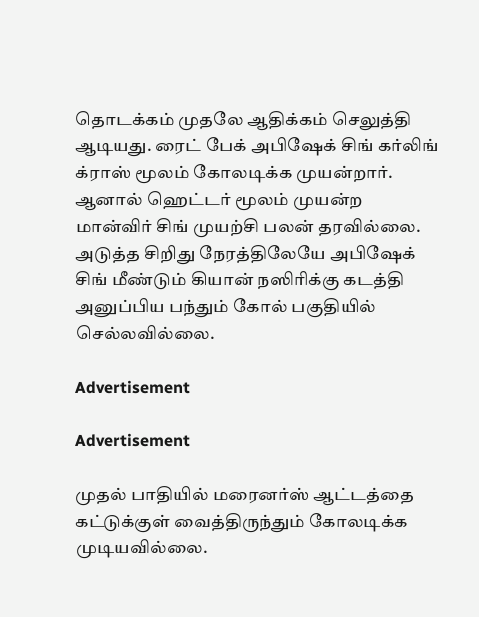தொடக்கம் முதலே ஆதிக்கம் செலுத்தி ஆடியது. ரைட் பேக் அபிஷேக் சிங் கர்லிங் க்ராஸ் மூலம் கோலடிக்க முயன்றார். ஆனால் ஹெட்டர் மூலம் முயன்ற மான்விர் சிங் முயற்சி பலன் தரவில்லை. அடுத்த சிறிது நேரத்திலேயே அபிஷேக் சிங் மீண்டும் கியான் நஸிரிக்கு கடத்தி அனுப்பிய பந்தும் கோல் பகுதியில் செல்லவில்லை.

Advertisement

Advertisement

முதல் பாதியில் மரைனர்ஸ் ஆட்டத்தை கட்டுக்குள் வைத்திருந்தும் கோலடிக்க முடியவில்லை.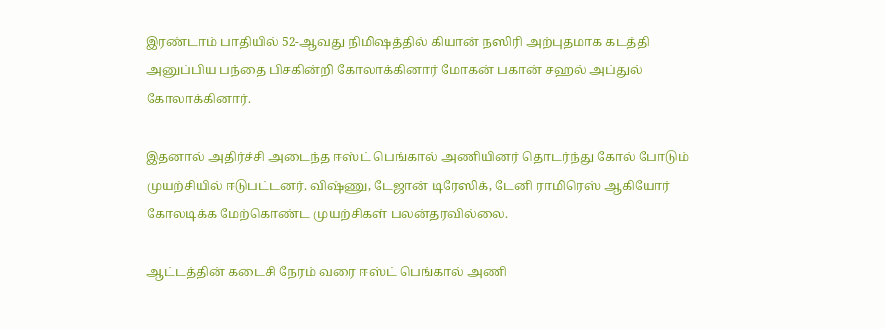இரண்டாம் பாதியில் 52-ஆவது நிமிஷத்தில் கியான் நஸிரி அற்புதமாக கடத்தி அனுப்பிய பந்தை பிசகின்றி கோலாக்கினார் மோகன் பகான் சஹல் அப்துல் கோலாக்கினார்.

இதனால் அதிர்ச்சி அடைந்த ஈஸ்ட் பெங்கால் அணியினர் தொடர்ந்து கோல் போடும் முயற்சியில் ஈடுபட்டனர். விஷ்ணு, டேஜான் டிரேஸிக், டேனி ராமிரெஸ் ஆகியோர் கோலடிக்க மேற்கொண்ட முயற்சிகள் பலன்தரவில்லை.

ஆட்டத்தின் கடைசி நேரம் வரை ஈஸ்ட் பெங்கால் அணி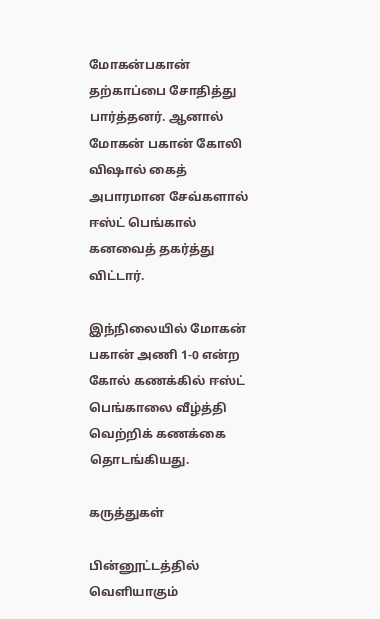மோகன்பகான் தற்காப்பை சோதித்து பார்த்தனர். ஆனால் மோகன் பகான் கோலி விஷால் கைத் அபாரமான சேவ்களால் ஈஸ்ட் பெங்கால் கனவைத் தகர்த்து விட்டார்.

இந்நிலையில் மோகன் பகான் அணி 1-0 என்ற கோல் கணக்கில் ஈஸ்ட் பெங்காலை வீழ்த்தி வெற்றிக் கணக்கை தொடங்கியது.

கருத்துகள்

பின்னூட்டத்தில் வெளியாகும்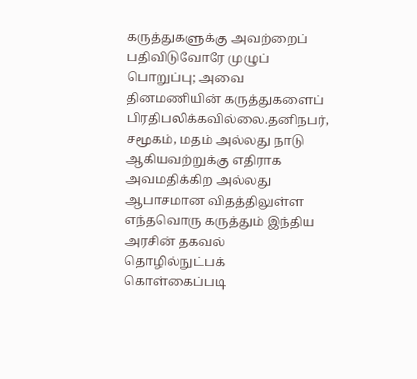கருத்துகளுக்கு அவற்றைப் பதிவிடுவோரே முழுப் பொறுப்பு; அவை தினமணியின் கருத்துகளைப் பிரதிபலிக்கவில்லை.தனிநபர், சமூகம், மதம் அல்லது நாடு ஆகியவற்றுக்கு எதிராக அவமதிக்கிற அல்லது ஆபாசமான விதத்திலுள்ள எந்தவொரு கருத்தும் இந்திய அரசின் தகவல் தொழில்நுட்பக் கொள்கைப்படி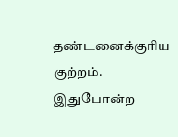தண்டனைக்குரிய குற்றம். இதுபோன்ற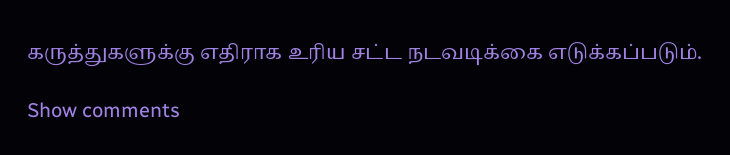கருத்துகளுக்கு எதிராக உரிய சட்ட நடவடிக்கை எடுக்கப்படும்.

Show comments